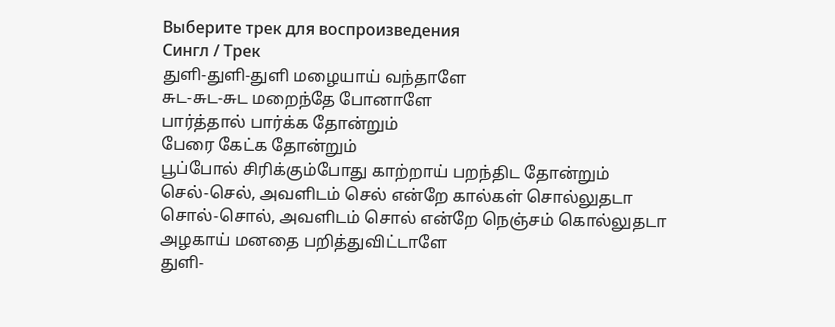Выберите трек для воспроизведения
Сингл / Трек
துளி-துளி-துளி மழையாய் வந்தாளே
சுட-சுட-சுட மறைந்தே போனாளே
பார்த்தால் பார்க்க தோன்றும்
பேரை கேட்க தோன்றும்
பூப்போல் சிரிக்கும்போது காற்றாய் பறந்திட தோன்றும்
செல்-செல், அவளிடம் செல் என்றே கால்கள் சொல்லுதடா
சொல்-சொல், அவளிடம் சொல் என்றே நெஞ்சம் கொல்லுதடா
அழகாய் மனதை பறித்துவிட்டாளே
துளி-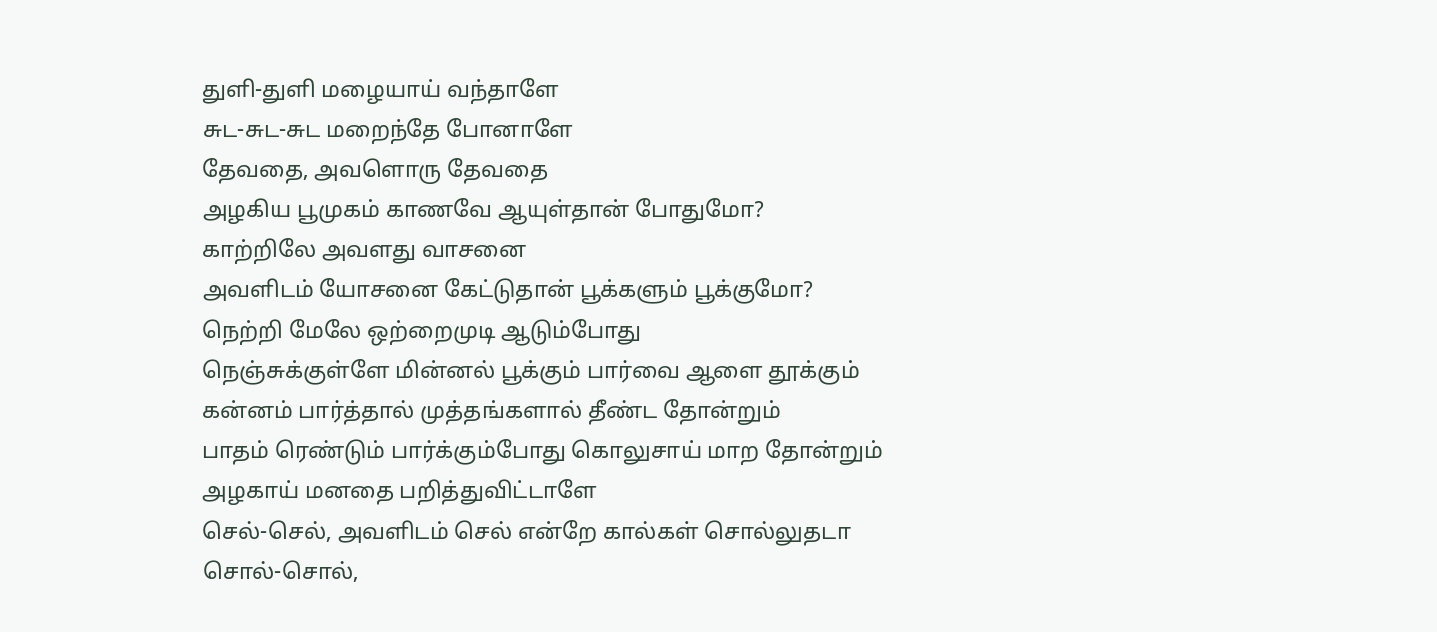துளி-துளி மழையாய் வந்தாளே
சுட-சுட-சுட மறைந்தே போனாளே
தேவதை, அவளொரு தேவதை
அழகிய பூமுகம் காணவே ஆயுள்தான் போதுமோ?
காற்றிலே அவளது வாசனை
அவளிடம் யோசனை கேட்டுதான் பூக்களும் பூக்குமோ?
நெற்றி மேலே ஒற்றைமுடி ஆடும்போது
நெஞ்சுக்குள்ளே மின்னல் பூக்கும் பார்வை ஆளை தூக்கும்
கன்னம் பார்த்தால் முத்தங்களால் தீண்ட தோன்றும்
பாதம் ரெண்டும் பார்க்கும்போது கொலுசாய் மாற தோன்றும்
அழகாய் மனதை பறித்துவிட்டாளே
செல்-செல், அவளிடம் செல் என்றே கால்கள் சொல்லுதடா
சொல்-சொல்,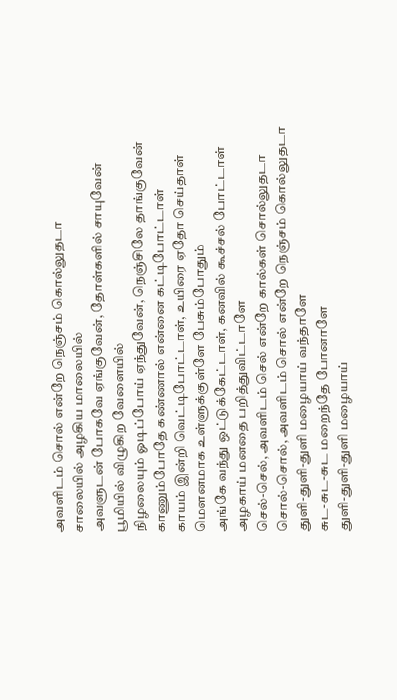அவளிடம் சொல் என்றே நெஞ்சம் கொல்லுதடா
சாலையில் அழகிய மாலையில்
அவளுடன் போகவே ஏங்குவேன், தோள்களில் சாயுவேன்
பூமியில் விழுகிற வேளையில்
நிழலையும் ஓடிப்போய் ஏந்துவேன், நெஞ்சிலே தாங்குவேன்
காணும்போதே கண்ணால் என்னை கட்டிபோட்டாள்
காயம் இன்றி வெட்டிபோட்டாள், உயிரை ஏதோ செய்தாள்
மௌனமாக உள்ளுக்குள்ளே பேசும்போதும்
அங்கே வந்து ஒட்டுக்கேட்டாள், கனவில் கூச்சல் போட்டாள்
அழகாய் மனதை பறித்துவிட்டாளே
செல்-செல், அவளிடம் செல் என்றே கால்கள் சொல்லுதடா
சொல்-சொல், அவளிடம் சொல் என்றே நெஞ்சம் கொல்லுதடா
துளி-துளி-துளி மழையாய் வந்தாளே
சுட-சுட-சுட மறைந்தே போனாளே
துளி-துளி-துளி மழையாய்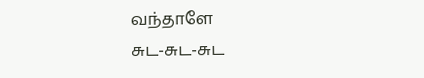வந்தாளே
சுட-சுட-சுட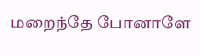மறைந்தே போனாளே